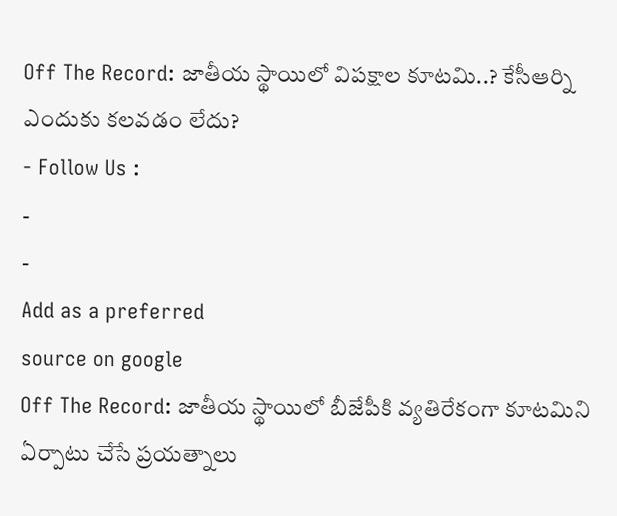Off The Record: జాతీయ స్థాయిలో విపక్షాల కూటమి..? కేసీఆర్ని ఎందుకు కలవడం లేదు?
- Follow Us :
-
-
Add as a preferred
source on google
Off The Record: జాతీయ స్థాయిలో బీజేపీకి వ్యతిరేకంగా కూటమిని ఏర్పాటు చేసే ప్రయత్నాలు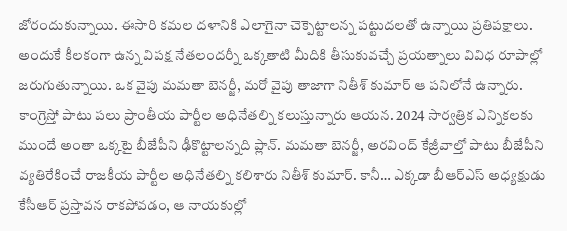జోరందుకున్నాయి. ఈసారి కమల దళానికి ఎలాగైనా చెక్పెట్టాలన్న పట్టుదలతో ఉన్నాయి ప్రతిపక్షాలు. అందుకే కీలకంగా ఉన్న విపక్ష నేతలందర్నీ ఒక్కతాటి మీదికి తీసుకువచ్చే ప్రయత్నాలు వివిధ రూపాల్లో జరుగుతున్నాయి. ఒక వైపు మమతా బెనర్జీ, మరో వైపు తాజాగా నితీశ్ కుమార్ ఆ పనిలోనే ఉన్నారు. కాంగ్రెస్తో పాటు పలు ప్రాంతీయ పార్టీల అధినేతల్ని కలుస్తున్నారు ఆయన. 2024 సార్వత్రిక ఎన్నికలకు ముందే అంతా ఒక్కటై బీజేపీని ఢీకొట్టాలన్నది ప్లాన్. మమతా బెనర్జీ, అరవింద్ కేజ్రీవాల్తో పాటు బీజేపీని వ్యతిరేకించే రాజకీయ పార్టీల అధినేతల్ని కలిశారు నితీశ్ కుమార్. కానీ… ఎక్కడా బీఆర్ఎస్ అధ్యక్షుడు కేసీఆర్ ప్రస్తావన రాకపోవడం, ఆ నాయకుల్లో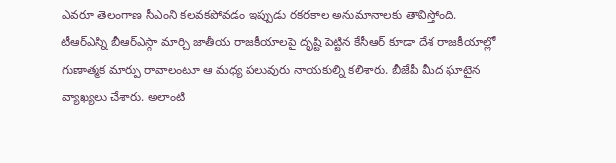ఎవరూ తెలంగాణ సీఎంని కలవకపోవడం ఇప్పుడు రకరకాల అనుమానాలకు తావిస్తోంది. టీఆర్ఎస్ని బీఆర్ఎస్గా మార్చి జాతీయ రాజకీయాలపై దృష్టి పెట్టిన కేసీఆర్ కూడా దేశ రాజకీయాల్లో గుణాత్మక మార్పు రావాలంటూ ఆ మధ్య పలువురు నాయకుల్ని కలిశారు. బీజేపీ మీద ఘాటైన వ్యాఖ్యలు చేశారు. అలాంటి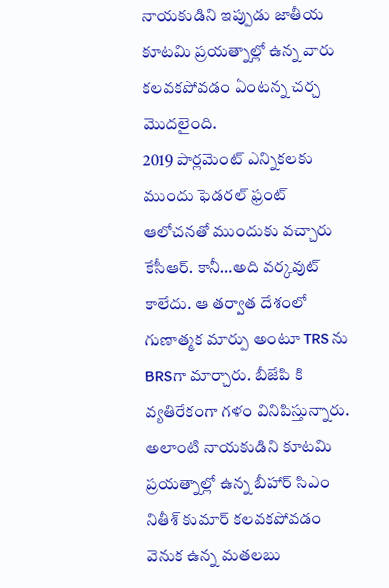నాయకుడిని ఇప్పుడు జాతీయ కూటమి ప్రయత్నాల్లో ఉన్న వారు కలవకపోవడం ఏంటన్న చర్చ మొదలైంది.
2019 పార్లమెంట్ ఎన్నికలకు ముందు ఫెడరల్ ఫ్రంట్ ఆలోచనతో ముందుకు వచ్చారు కేసీఆర్. కానీ…అది వర్కవుట్ కాలేదు. ఆ తర్వాత దేశంలో గుణాత్మక మార్పు అంటూ TRS ను BRSగా మార్చారు. బీజేపి కి వ్యతిరేకంగా గళం వినిపిస్తున్నారు. అలాంటి నాయకుడిని కూటమి ప్రయత్నాల్లో ఉన్న బీహార్ సిఎం నితీశ్ కుమార్ కలవకపోవడం వెనుక ఉన్న మతలబు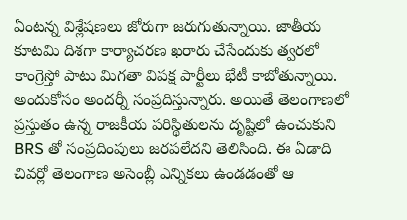ఏంటన్న విశ్లేషణలు జోరుగా జరుగుతున్నాయి. జాతీయ కూటమి దిశగా కార్యాచరణ ఖరారు చేసేందుకు త్వరలో కాంగ్రెస్తో పాటు మిగతా విపక్ష పార్టీలు భేటీ కాబోతున్నాయి. అందుకోసం అందర్నీ సంప్రదిస్తున్నారు. అయితే తెలంగాణలో ప్రస్తుతం ఉన్న రాజకీయ పరిస్థితులను దృష్టిలో ఉంచుకుని BRS తో సంప్రదింపులు జరపలేదని తెలిసింది. ఈ ఏడాది చివర్లో తెలంగాణ అసెంబ్లీ ఎన్నికలు ఉండడంతో ఆ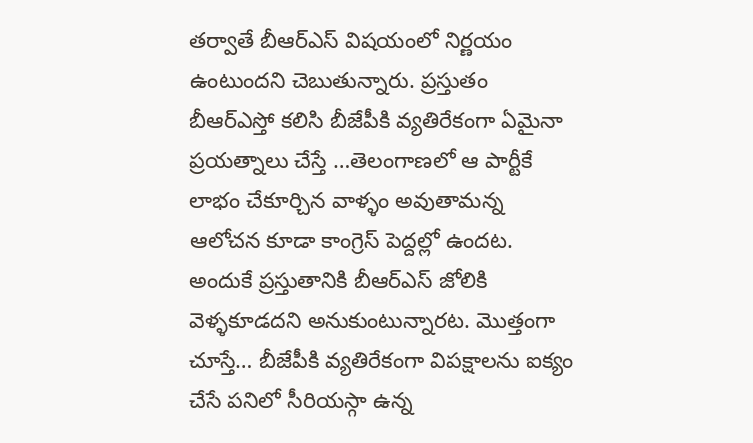తర్వాతే బీఆర్ఎస్ విషయంలో నిర్ణయం ఉంటుందని చెబుతున్నారు. ప్రస్తుతం బీఆర్ఎస్తో కలిసి బీజేపీకి వ్యతిరేకంగా ఏమైనా ప్రయత్నాలు చేస్తే …తెలంగాణలో ఆ పార్టీకే లాభం చేకూర్చిన వాళ్ళం అవుతామన్న ఆలోచన కూడా కాంగ్రెస్ పెద్దల్లో ఉందట. అందుకే ప్రస్తుతానికి బీఆర్ఎస్ జోలికి వెళ్ళకూడదని అనుకుంటున్నారట. మొత్తంగా చూస్తే… బీజేపీకి వ్యతిరేకంగా విపక్షాలను ఐక్యం చేసే పనిలో సీరియస్గా ఉన్న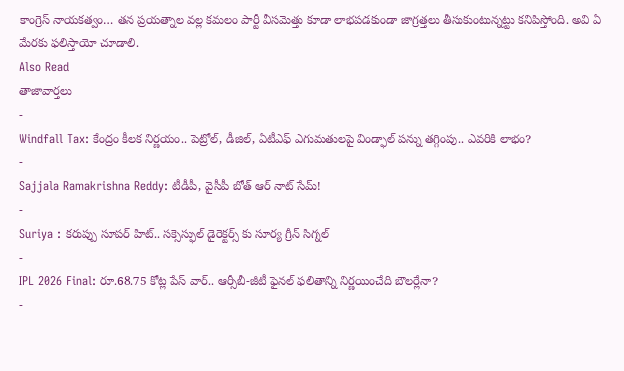కాంగ్రెస్ నాయకత్వం… తన ప్రయత్నాల వల్ల కమలం పార్టీ వీసమెత్తు కూడా లాభపడకుండా జాగ్రత్తలు తీసుకుంటున్నట్టు కనిపిస్తోంది. అవి ఏ మేరకు ఫలిస్తాయో చూడాలి.
Also Read
తాజావార్తలు
-
Windfall Tax: కేంద్రం కీలక నిర్ణయం.. పెట్రోల్, డీజిల్, ఏటీఎఫ్ ఎగుమతులపై విండ్ఫాల్ పన్ను తగ్గింపు.. ఎవరికి లాభం?
-
Sajjala Ramakrishna Reddy: టీడీపీ, వైసీపీ బోత్ ఆర్ నాట్ సేమ్!
-
Suriya : కరుప్పు సూపర్ హిట్.. సక్సెస్ఫుల్ డైరెక్టర్స్ కు సూర్య గ్రీన్ సిగ్నల్
-
IPL 2026 Final: రూ.68.75 కోట్ల పేస్ వార్.. ఆర్సీబీ-జీటీ ఫైనల్ ఫలితాన్ని నిర్ణయించేది బౌలర్లేనా?
-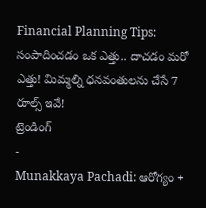Financial Planning Tips: సంపాదించడం ఒక ఎత్తు.. దాచడం మరో ఎత్తు! మిమ్మల్ని ధనవంతులను చేసే 7 రూల్స్ ఇవే!
ట్రెండింగ్
-
Munakkaya Pachadi: ఆరోగ్యం +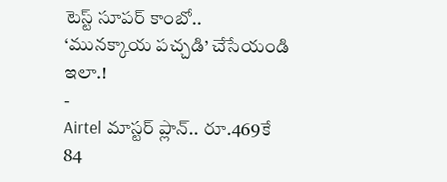టెస్ట్ సూపర్ కాంబో.. ‘మునక్కాయ పచ్చడి’ చేసేయండి ఇలా.!
-
Airtel మాస్టర్ ప్లాన్.. రూ.469కే 84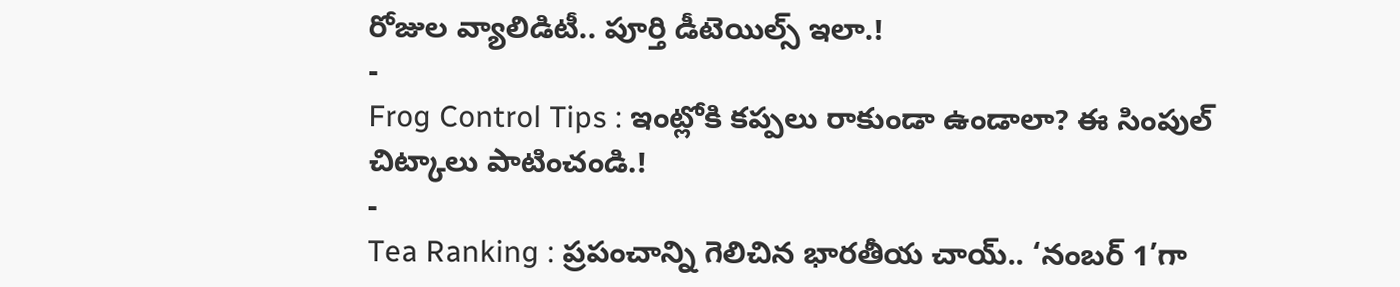రోజుల వ్యాలిడిటీ.. పూర్తి డీటెయిల్స్ ఇలా.!
-
Frog Control Tips : ఇంట్లోకి కప్పలు రాకుండా ఉండాలా? ఈ సింపుల్ చిట్కాలు పాటించండి.!
-
Tea Ranking : ప్రపంచాన్ని గెలిచిన భారతీయ చాయ్.. ‘నంబర్ 1’గా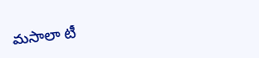మసాలా టీ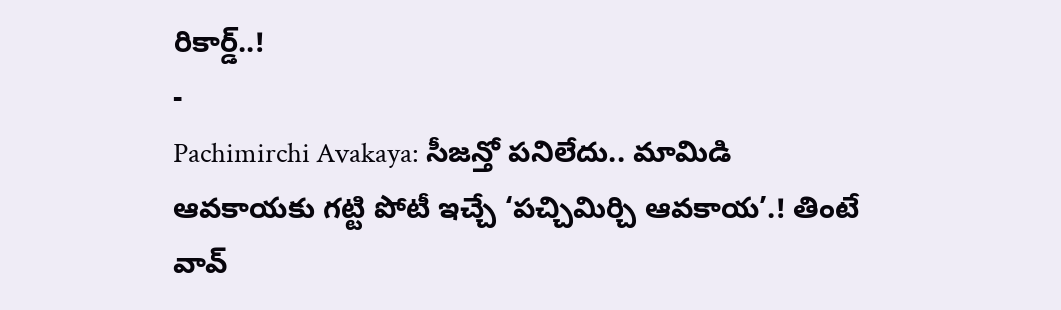రికార్డ్..!
-
Pachimirchi Avakaya: సీజన్తో పనిలేదు.. మామిడి ఆవకాయకు గట్టి పోటీ ఇచ్చే ‘పచ్చిమిర్చి ఆవకాయ’.! తింటే వావ్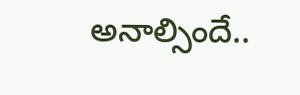అనాల్సిందే..